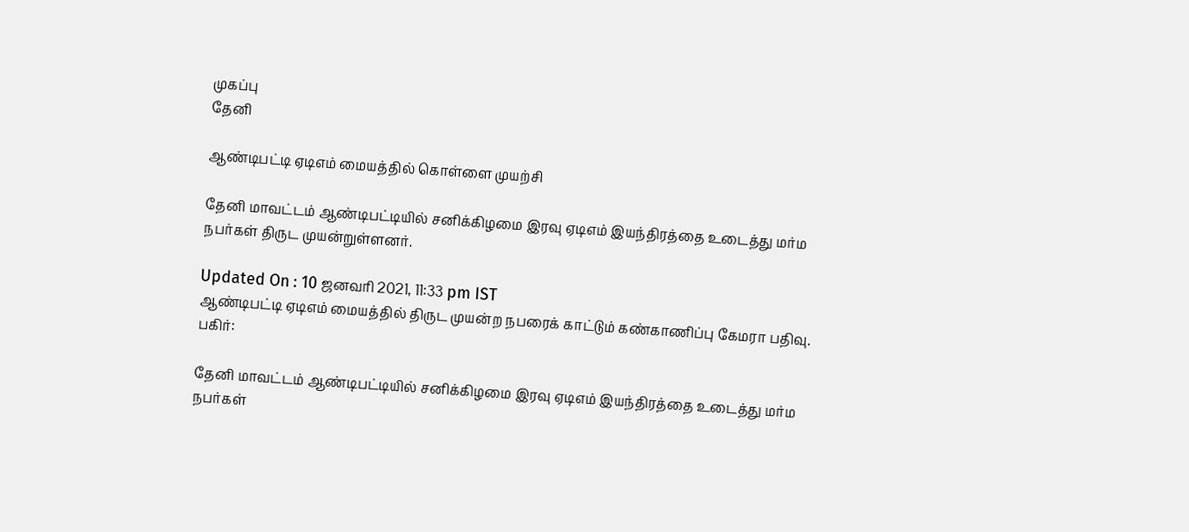முகப்பு
தேனி

ஆண்டிபட்டி ஏடிஎம் மையத்தில் கொள்ளை முயற்சி

தேனி மாவட்டம் ஆண்டிபட்டியில் சனிக்கிழமை இரவு ஏடிஎம் இயந்திரத்தை உடைத்து மர்ம நபர்கள் திருட முயன்றுள்ளனர்.

Updated On : 10 ஜனவரி 2021, 11:33 pm IST
ஆண்டிபட்டி ஏடிஎம் மையத்தில் திருட முயன்ற நபரைக் காட்டும் கண்காணிப்பு கேமரா பதிவு.
பகிர்:

தேனி மாவட்டம் ஆண்டிபட்டியில் சனிக்கிழமை இரவு ஏடிஎம் இயந்திரத்தை உடைத்து மர்ம நபர்கள்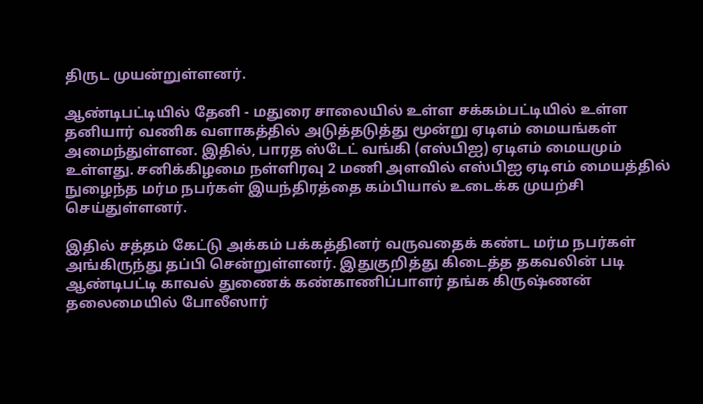திருட முயன்றுள்ளனர்.

ஆண்டிபட்டியில் தேனி - மதுரை சாலையில் உள்ள சக்கம்பட்டியில் உள்ள தனியார் வணிக வளாகத்தில் அடுத்தடுத்து மூன்று ஏடிஎம் மையங்கள் அமைந்துள்ளன. இதில், பாரத ஸ்டேட் வங்கி (எஸ்பிஐ) ஏடிஎம் மையமும் உள்ளது. சனிக்கிழமை நள்ளிரவு 2 மணி அளவில் எஸ்பிஐ ஏடிஎம் மையத்தில் நுழைந்த மர்ம நபர்கள் இயந்திரத்தை கம்பியால் உடைக்க முயற்சி செய்துள்ளனர்.

இதில் சத்தம் கேட்டு அக்கம் பக்கத்தினர் வருவதைக் கண்ட மர்ம நபர்கள் அங்கிருந்து தப்பி சென்றுள்ளனர். இதுகுறித்து கிடைத்த தகவலின் படி ஆண்டிபட்டி காவல் துணைக் கண்காணிப்பாளர் தங்க கிருஷ்ணன் தலைமையில் போலீஸார்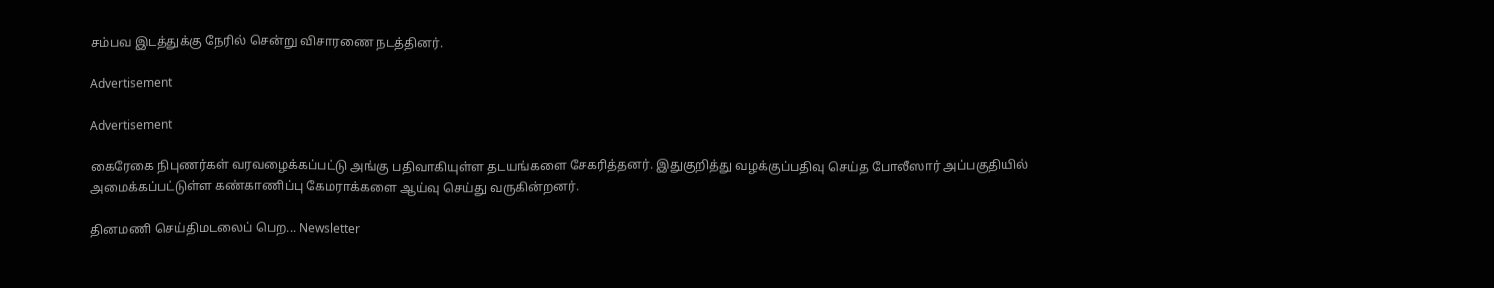சம்பவ இடத்துக்கு நேரில் சென்று விசாரணை நடத்தினர்.

Advertisement

Advertisement

கைரேகை நிபுணர்கள் வரவழைக்கப்பட்டு அங்கு பதிவாகியுள்ள தடயங்களை சேகரித்தனர். இதுகுறித்து வழக்குப்பதிவு செய்த போலீஸார் அப்பகுதியில் அமைக்கப்பட்டுள்ள கண்காணிப்பு கேமராக்களை ஆய்வு செய்து வருகின்றனர்.

தினமணி செய்திமடலைப் பெற... Newsletter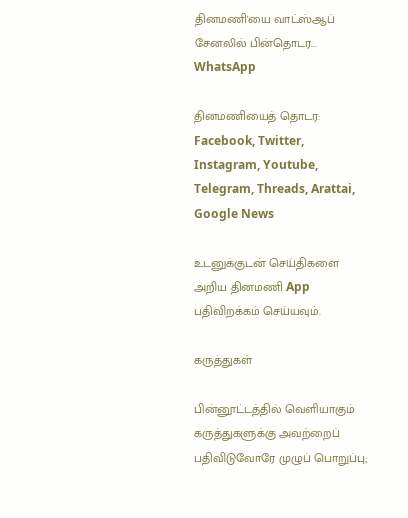தினமணி'யை வாட்ஸ்ஆப் சேனலில் பின்தொடர... WhatsApp

தினமணியைத் தொடர: Facebook, Twitter, Instagram, Youtube, Telegram, Threads, Arattai, Google News

உடனுக்குடன் செய்திகளை அறிய தினமணி App பதிவிறக்கம் செய்யவும்.

கருத்துகள்

பின்னூட்டத்தில் வெளியாகும் கருத்துகளுக்கு அவற்றைப் பதிவிடுவோரே முழுப் பொறுப்பு;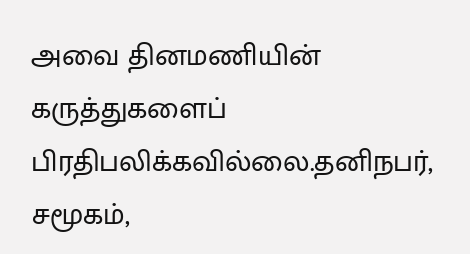அவை தினமணியின் கருத்துகளைப் பிரதிபலிக்கவில்லை.தனிநபர், சமூகம்,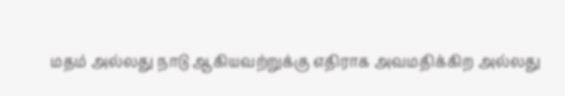மதம் அல்லது நாடு ஆகியவற்றுக்கு எதிராக அவமதிக்கிற அல்லது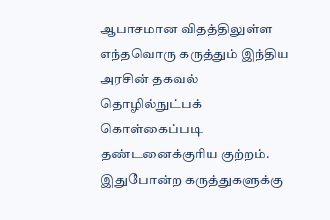ஆபாசமான விதத்திலுள்ள எந்தவொரு கருத்தும் இந்திய அரசின் தகவல் தொழில்நுட்பக் கொள்கைப்படி தண்டனைக்குரிய குற்றம். இதுபோன்ற கருத்துகளுக்கு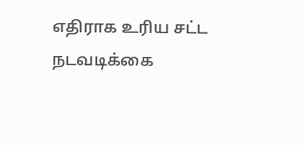எதிராக உரிய சட்ட நடவடிக்கை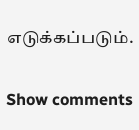எடுக்கப்படும்.

Show comments